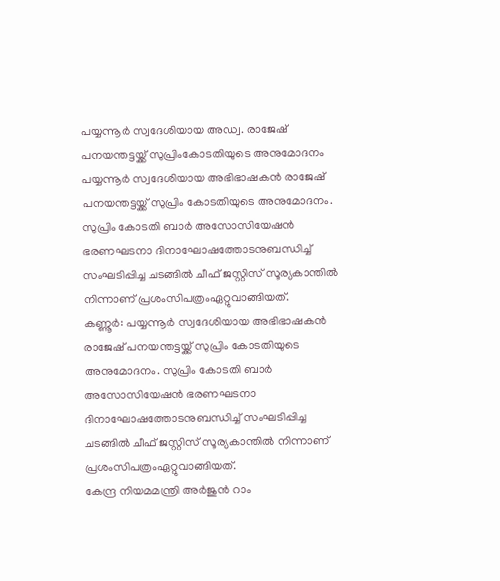പയ്യന്നൂർ സ്വദേശിയായ അഡ്വ. രാജേഷ് പനയന്തട്ടയ്ക്ക് സുപ്രിംകോടതിയുടെ അനുമോദനം
പയ്യന്നൂർ സ്വദേശിയായ അഭിഭാഷകൻ രാജേഷ് പനയന്തട്ടയ്ക്ക് സുപ്രിം കോടതിയുടെ അനുമോദനം. സുപ്രിം കോടതി ബാർ അസോസിയേഷൻ ഭരണഘടനാ ദിനാഘോഷത്തോടനുബന്ധിച്ച് സംഘടിപ്പിച്ച ചടങ്ങിൽ ചീഫ് ജസ്റ്റിസ് സൂര്യകാന്തിൽ നിന്നാണ് പ്രശംസിപത്രംഏറ്റുവാങ്ങിയത്.
കണ്ണൂർ: പയ്യന്നൂർ സ്വദേശിയായ അഭിഭാഷകൻ രാജേഷ് പനയന്തട്ടയ്ക്ക് സുപ്രിം കോടതിയുടെ അനുമോദനം. സുപ്രിം കോടതി ബാർ അസോസിയേഷൻ ഭരണഘടനാ ദിനാഘോഷത്തോടനുബന്ധിച്ച് സംഘടിപ്പിച്ച ചടങ്ങിൽ ചീഫ് ജസ്റ്റിസ് സൂര്യകാന്തിൽ നിന്നാണ് പ്രശംസിപത്രംഏറ്റുവാങ്ങിയത്.
കേന്ദ്ര നിയമമന്ത്രി അർജുൻ റാം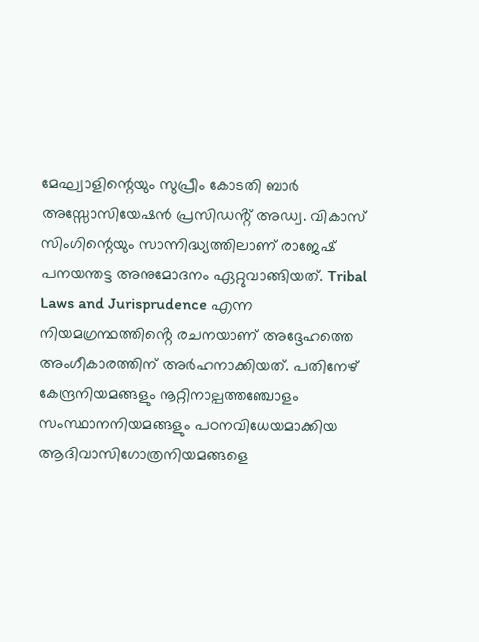മേഘ്വാളിന്റെയും സുപ്രീം കോടതി ബാർ അസ്സോസിയേഷൻ പ്രസിഡൻ്റ് അഡ്വ. വികാസ് സിംഗിന്റെയും സാന്നിദ്ധ്യത്തിലാണ് രാജേഷ് പനയന്തട്ട അനുമോദനം ഏറ്റുവാങ്ങിയത്. Tribal Laws and Jurisprudence എന്ന നിയമഗ്രന്ഥത്തിൻ്റെ രചനയാണ് അദ്ദേഹത്തെ അംഗീകാരത്തിന് അർഹനാക്കിയത്. പതിനേഴ് കേന്ദ്രനിയമങ്ങളും നൂറ്റിനാല്പത്തഞ്ചോളം സംസ്ഥാനനിയമങ്ങളും പഠനവിധേയമാക്കിയ ആദിവാസിഗോത്രനിയമങ്ങളെ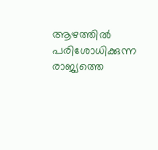ആഴത്തിൽ പരിശോധിക്കുന്ന രാജ്യത്തെ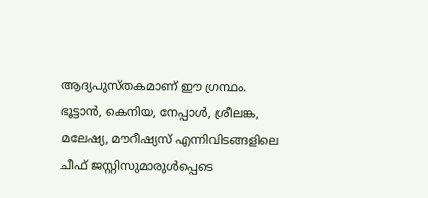ആദ്യപുസ്തകമാണ് ഈ ഗ്രന്ഥം.
ഭൂട്ടാൻ, കെനിയ, നേപ്പാൾ, ശ്രീലങ്ക, മലേഷ്യ, മൗറീഷ്യസ് എന്നിവിടങ്ങളിലെ ചീഫ് ജസ്റ്റിസുമാരുൾപ്പെടെ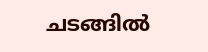ചടങ്ങിൽ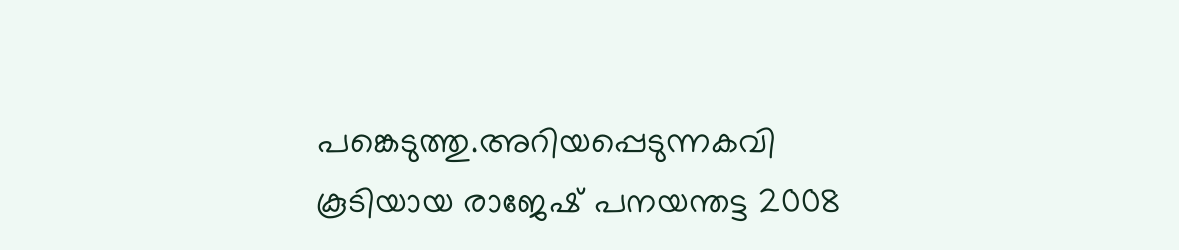പങ്കെടുത്തു.അറിയപ്പെടുന്നകവി കൂടിയായ രാജേഷ് പനയന്തട്ട 2008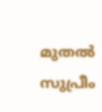മുതൽ സുപ്രീം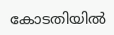കോടതിയിൽ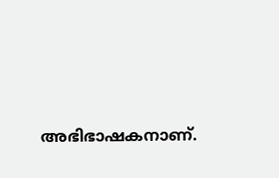അഭിഭാഷകനാണ്.